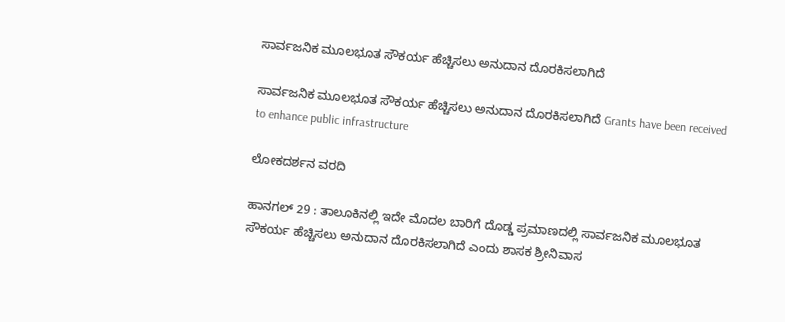ಸಾರ್ವಜನಿಕ ಮೂಲಭೂತ ಸೌಕರ್ಯ ಹೆಚ್ಚಿಸಲು ಅನುದಾನ ದೊರಕಿಸಲಾಗಿದೆ

ಸಾರ್ವಜನಿಕ ಮೂಲಭೂತ ಸೌಕರ್ಯ ಹೆಚ್ಚಿಸಲು ಅನುದಾನ ದೊರಕಿಸಲಾಗಿದೆ Grants have been received to enhance public infrastructure

ಲೋಕದರ್ಶನ ವರದಿ

ಹಾನಗಲ್ 29 : ತಾಲೂಕಿನಲ್ಲಿ ಇದೇ ಮೊದಲ ಬಾರಿಗೆ ದೊಡ್ಡ ಪ್ರಮಾಣದಲ್ಲಿ ಸಾರ್ವಜನಿಕ ಮೂಲಭೂತ ಸೌಕರ್ಯ ಹೆಚ್ಚಿಸಲು ಅನುದಾನ ದೊರಕಿಸಲಾಗಿದೆ ಎಂದು ಶಾಸಕ ಶ್ರೀನಿವಾಸ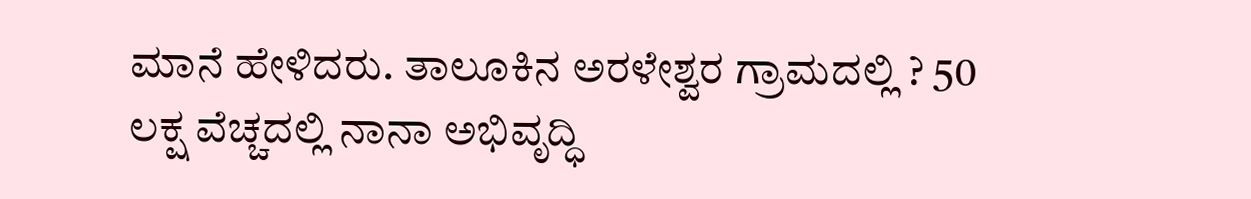ಮಾನೆ ಹೇಳಿದರು. ತಾಲೂಕಿನ ಅರಳೇಶ್ವರ ಗ್ರಾಮದಲ್ಲಿ ? 50 ಲಕ್ಷ ವೆಚ್ಚದಲ್ಲಿ ನಾನಾ ಅಭಿವೃದ್ಧಿ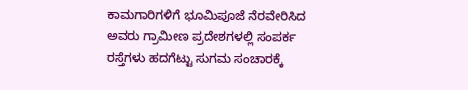ಕಾಮಗಾರಿಗಳಿಗೆ ಭೂಮಿಪೂಜೆ ನೆರವೇರಿಸಿದ ಅವರು ಗ್ರಾಮೀಣ ಪ್ರದೇಶಗಳಲ್ಲಿ ಸಂಪರ್ಕ ರಸ್ತೆಗಳು ಹದಗೆಟ್ಟು ಸುಗಮ ಸಂಚಾರಕ್ಕೆ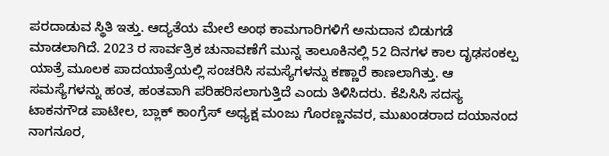ಪರದಾಡುವ ಸ್ಥಿತಿ ಇತ್ತು. ಆದ್ಯತೆಯ ಮೇಲೆ ಅಂಥ ಕಾಮಗಾರಿಗಳಿಗೆ ಅನುದಾನ ಬಿಡುಗಡೆ ಮಾಡಲಾಗಿದೆ. 2023 ರ ಸಾರ್ವತ್ರಿಕ ಚುನಾವಣೆಗೆ ಮುನ್ನ ತಾಲೂಕಿನಲ್ಲಿ 52 ದಿನಗಳ ಕಾಲ ದೃಢಸಂಕಲ್ಪ ಯಾತ್ರೆ ಮೂಲಕ ಪಾದಯಾತ್ರೆಯಲ್ಲಿ ಸಂಚರಿಸಿ ಸಮಸ್ಯೆಗಳನ್ನು ಕಣ್ಣಾರೆ ಕಾಣಲಾಗಿತ್ತು. ಆ ಸಮಸ್ಯೆಗಳನ್ನು ಹಂತ, ಹಂತವಾಗಿ ಪರಿಹರಿಸಲಾಗುತ್ತಿದೆ ಎಂದು ತಿಳಿಸಿದರು. ಕೆಪಿಸಿಸಿ ಸದಸ್ಯ ಟಾಕನಗೌಡ ಪಾಟೀಲ, ಬ್ಲಾಕ್ ಕಾಂಗ್ರೆಸ್ ಅಧ್ಯಕ್ಷ ಮಂಜು ಗೊರಣ್ಣನವರ, ಮುಖಂಡರಾದ ದಯಾನಂದ ನಾಗನೂರ,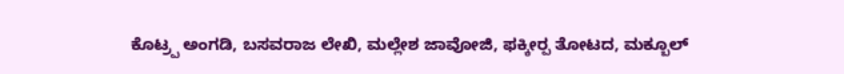ಕೊಟ್ರ‍್ಪ ಅಂಗಡಿ, ಬಸವರಾಜ ಲೇಖಿ, ಮಲ್ಲೇಶ ಜಾವೋಜಿ, ಫಕ್ಕೀರ‍್ಪ ತೋಟದ, ಮಕ್ಬೂಲ್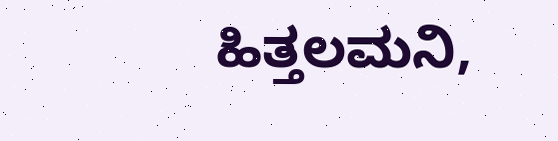ಹಿತ್ತಲಮನಿ,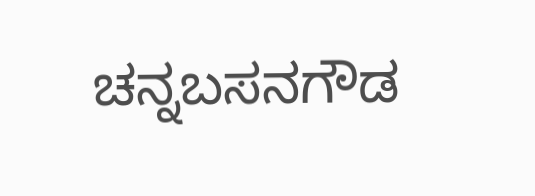ಚನ್ನಬಸನಗೌಡ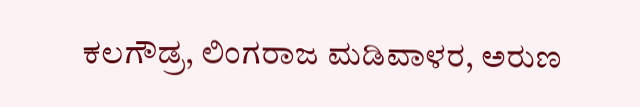ಕಲಗೌಡ್ರ, ಲಿಂಗರಾಜ ಮಡಿವಾಳರ, ಅರುಣ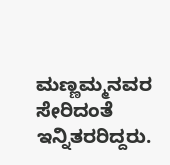ಮಣ್ಣಮ್ಮನವರ ಸೇರಿದಂತೆ ಇನ್ನಿತರರಿದ್ದರು.